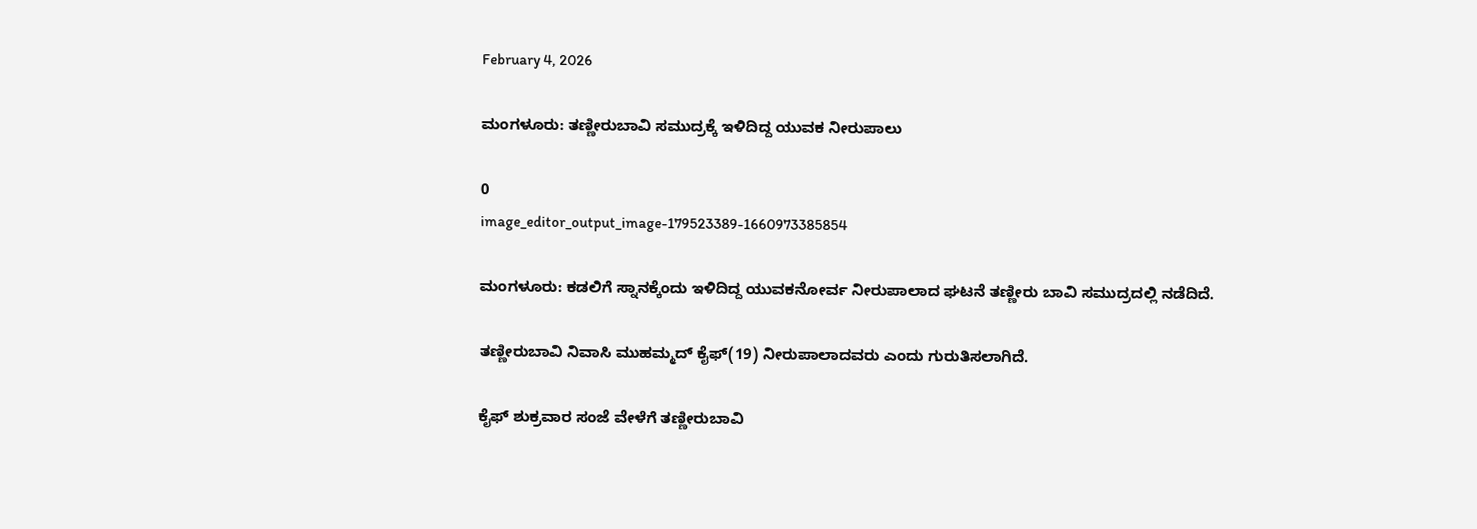February 4, 2026

ಮಂಗಳೂರು: ತಣ್ಣೀರುಬಾವಿ ಸಮುದ್ರಕ್ಕೆ ಇಳಿದಿದ್ದ ಯುವಕ ನೀರುಪಾಲು

0
image_editor_output_image-179523389-1660973385854

ಮಂಗಳೂರು: ಕಡಲಿಗೆ ಸ್ನಾನಕ್ಕೆಂದು ಇಳಿದಿದ್ದ ಯುವಕನೋರ್ವ ನೀರುಪಾಲಾದ ಘಟನೆ ತಣ್ಣೀರು ಬಾವಿ ಸಮುದ್ರದಲ್ಲಿ ನಡೆದಿದೆ.

ತಣ್ಣೀರುಬಾವಿ ನಿವಾಸಿ ಮುಹಮ್ಮದ್ ಕೈಫ್(19) ನೀರುಪಾಲಾದವರು ಎಂದು ಗುರುತಿಸಲಾಗಿದೆ.

ಕೈಫ್ ಶುಕ್ರವಾರ ಸಂಜೆ ವೇಳೆಗೆ ತಣ್ಣೀರುಬಾವಿ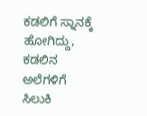ಕಡಲಿಗೆ ಸ್ನಾನಕ್ಕೆ ಹೋಗಿದ್ದು, ಕಡಲಿನ ಅಲೆಗಳಿಗೆ ಸಿಲುಕಿ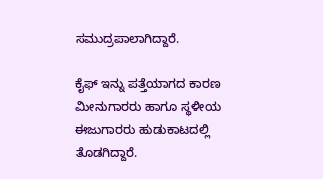ಸಮುದ್ರಪಾಲಾಗಿದ್ದಾರೆ.

ಕೈಫ್ ಇನ್ನು ಪತ್ತೆಯಾಗದ ಕಾರಣ ಮೀನುಗಾರರು ಹಾಗೂ ಸ್ಥಳೀಯ ಈಜುಗಾರರು ಹುಡುಕಾಟದಲ್ಲಿ ತೊಡಗಿದ್ದಾರೆ.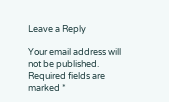Leave a Reply

Your email address will not be published. Required fields are marked *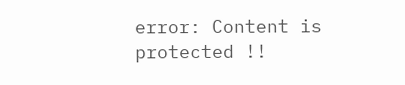error: Content is protected !!